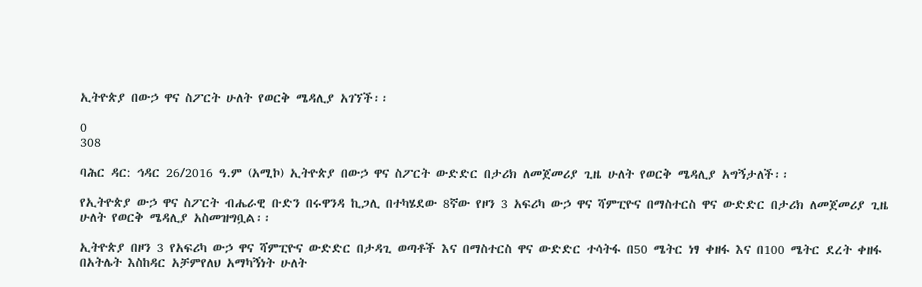ኢትዮጵያ በውኃ ዋና ስፖርት ሁለት የወርቅ ሜዳሊያ አገኘች፡፡

0
308

ባሕር ዳር: ኅዳር 26/2016 ዓ.ም (አሚኮ) ኢትዮጵያ በውኃ ዋና ስፖርት ውድድር በታሪክ ለመጀመሪያ ጊዜ ሁለት የወርቅ ሜዳሊያ አግኝታለች፡፡

የኢትዮጵያ ውኃ ዋና ስፖርት ብሔራዊ ቡድን በሩዋንዳ ኪጋሊ በተካሄደው 8ኛው የዞን 3 አፍሪካ ውኃ ዋና ሻምፒዮና በማስተርስ ዋና ውድድር በታሪክ ለመጀመሪያ ጊዜ ሁለት የወርቅ ሜዳሊያ አስመዝግቧል፡፡

ኢትዮጵያ በዞን 3 የአፍሪካ ውኃ ዋና ሻምፒዮና ውድድር በታዳጊ ወጣቶች እና በማስተርስ ዋና ውድድር ተሳትፋ በ50 ሜትር ነፃ ቀዘፋ እና በ100 ሜትር ደረት ቀዘፋ በአትሌት እስከዳር አቻምየለህ አማካኝነት ሁለት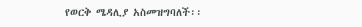የወርቅ ሜዳሊያ አስመዝግባለች፡፡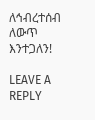ለኅብረተሰብ ለውጥ እንተጋለን!

LEAVE A REPLY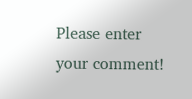Please enter your comment!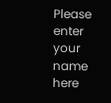Please enter your name here